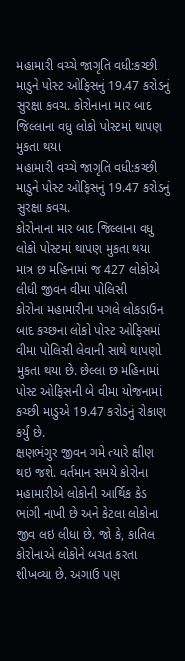મહામારી વચ્ચે જાગૃતિ વધી:કચ્છી માડુને પોસ્ટ ઓફિસનું 19.47 કરોડનું સુરક્ષા કવચ. કોરોનાના માર બાદ જિલ્લાના વધુ લોકો પોસ્ટમાં થાપણ મુકતા થયા
મહામારી વચ્ચે જાગૃતિ વધી:કચ્છી માડુને પોસ્ટ ઓફિસનું 19.47 કરોડનું સુરક્ષા કવચ.
કોરોનાના માર બાદ જિલ્લાના વધુ લોકો પોસ્ટમાં થાપણ મુકતા થયા
માત્ર છ મહિનામાં જ 427 લોકોએ લીધી જીવન વીમા પોલિસી
કોરોના મહામારીના પગલે લોકડાઉન બાદ કચ્છના લોકો પોસ્ટ ઓફિસમાં વીમા પોલિસી લેવાની સાથે થાપણો મુકતા થયા છે. છેલ્લા છ મહિનામાં પોસ્ટ ઓફિસની બે વીમા યોજનામાં કચ્છી માડુએ 19.47 કરોડનું રોકાણ કર્યું છે.
ક્ષણભંગુર જીવન ગમે ત્યારે ક્ષીણ થઇ જશે. વર્તમાન સમયે કોરોના મહામારીએ લોકોની આર્થિક કેડ ભાંગી નાખી છે અને કેટલા લોકોના જીવ લઇ લીધા છે. જો કે, કાતિલ કોરોનાએ લોકોને બચત કરતા શીખવ્યા છે. અગાઉ પણ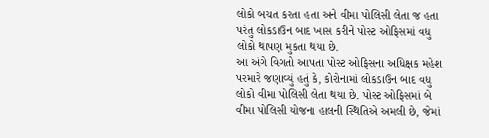લોકો બચત કરતા હતા અને વીમા પોલિસી લેતા જ હતા પરંતુ લોકડાઉન બાદ ખાસ કરીને પોસ્ટ ઓફિસમાં વધુ લોકો થાપણ મુકતા થયા છે.
આ અંગે વિગતો આપતા પોસ્ટ ઓફિસના અધિક્ષક મહેશ પરમારે જણાવ્યું હતું કે, કોરોનામાં લોકડાઉન બાદ વધુ લોકો વીમા પોલિસી લેતા થયા છે. પોસ્ટ ઓફિસમાં બે વીમા પોલિસી યોજના હાલની સ્થિતિએ અમલી છે, જેમાં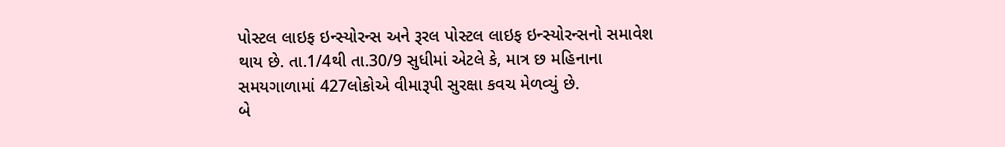પોસ્ટલ લાઇફ ઇન્સ્યોરન્સ અને રૂરલ પોસ્ટલ લાઇફ ઇન્સ્યોરન્સનો સમાવેશ થાય છે. તા.1/4થી તા.30/9 સુધીમાં એટલે કે, માત્ર છ મહિનાના સમયગાળામાં 427લોકોએ વીમારૂપી સુરક્ષા કવચ મેળવ્યું છે.
બે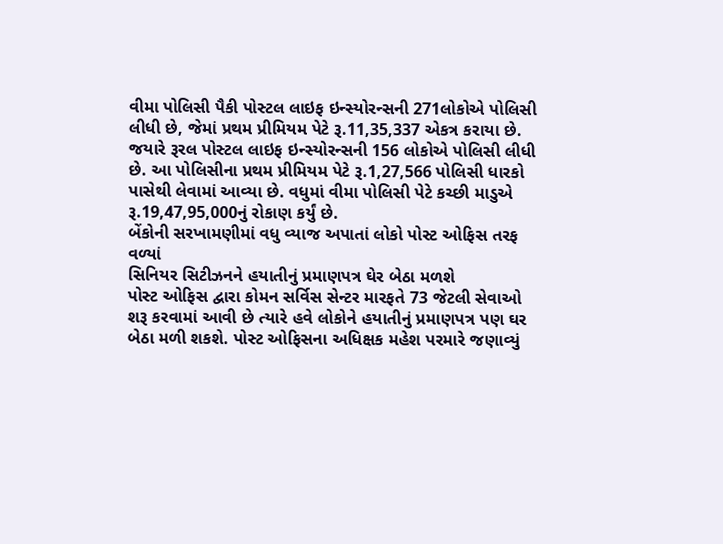વીમા પોલિસી પૈકી પોસ્ટલ લાઇફ ઇન્સ્યોરન્સની 271લોકોએ પોલિસી લીધી છે, જેમાં પ્રથમ પ્રીમિયમ પેટે રૂ.11,35,337 એકત્ર કરાયા છે. જયારે રૂરલ પોસ્ટલ લાઇફ ઇન્સ્યોરન્સની 156 લોકોએ પોલિસી લીધી છે. આ પોલિસીના પ્રથમ પ્રીમિયમ પેટે રૂ.1,27,566 પોલિસી ધારકો પાસેથી લેવામાં આવ્યા છે. વધુમાં વીમા પોલિસી પેટે કચ્છી માડુએ રૂ.19,47,95,000નું રોકાણ કર્યું છે.
બેંકોની સરખામણીમાં વધુ વ્યાજ અપાતાં લોકો પોસ્ટ ઓફિસ તરફ વળ્યાં
સિનિયર સિટીઝનને હયાતીનું પ્રમાણપત્ર ઘેર બેઠા મળશે
પોસ્ટ ઓફિસ દ્વારા કોમન સર્વિસ સેન્ટર મારફતે 73 જેટલી સેવાઓ શરૂ કરવામાં આવી છે ત્યારે હવે લોકોને હયાતીનું પ્રમાણપત્ર પણ ઘર બેઠા મળી શકશે. પોસ્ટ ઓફિસના અધિક્ષક મહેશ પરમારે જણાવ્યું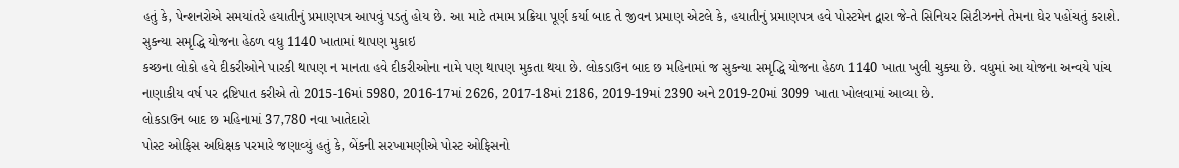હતું કે, પેન્શનરોએ સમયાંતરે હયાતીનું પ્રમાણપત્ર આપવું પડતું હોય છે. આ માટે તમામ પ્રક્રિયા પૂર્ણ કર્યા બાદ તે જીવન પ્રમાણ એટલે કે, હયાતીનું પ્રમાણપત્ર હવે પોસ્ટમેન દ્વારા જે-તે સિનિયર સિટીઝનને તેમના ઘેર પહોંચતું કરાશે.
સુકન્યા સમૃદ્ધિ યોજના હેઠળ વધુ 1140 ખાતામાં થાપણ મુકાઇ
કચ્છના લોકો હવે દીકરીઓને પારકી થાપણ ન માનતા હવે દીકરીઓના નામે પણ થાપણ મુકતા થયા છે. લોકડાઉન બાદ છ મહિનામાં જ સુકન્યા સમૃદ્ધિ યોજના હેઠળ 1140 ખાતા ખુલી ચુક્યા છે. વધુમાં આ યોજના અન્વયે પાંચ નાણાકીય વર્ષ પર દ્રષ્ટિપાત કરીએ તો 2015-16માં 5980, 2016-17માં 2626, 2017-18માં 2186, 2019-19માં 2390 અને 2019-20માં 3099 ખાતા ખોલવામાં આવ્યા છે.
લોકડાઉન બાદ છ મહિનામાં 37,780 નવા ખાતેદારો
પોસ્ટ ઓફિસ અધિક્ષક પરમારે જણાવ્યું હતું કે, બેંકની સરખામણીએ પોસ્ટ ઓફિસનો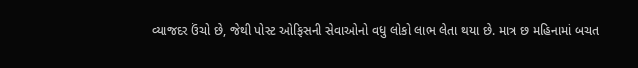વ્યાજદર ઉંચો છે, જેથી પોસ્ટ ઓફિસની સેવાઓનો વધુ લોકો લાભ લેતા થયા છે. માત્ર છ મહિનામાં બચત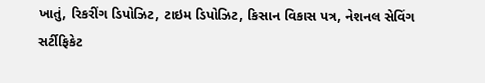ખાતું, રિકરીંગ ડિપોઝિટ, ટાઇમ ડિપોઝિટ, કિસાન વિકાસ પત્ર, નેશનલ સેવિંગ સર્ટીફિકેટ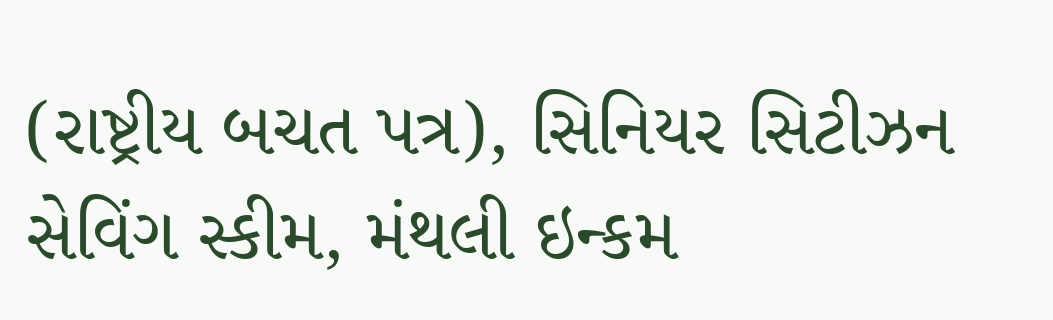(રાષ્ટ્રીય બચત પત્ર), સિનિયર સિટીઝન સેવિંગ સ્કીમ, મંથલી ઇન્કમ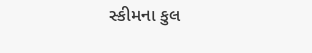સ્કીમના કુલ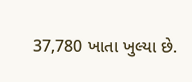37,780 ખાતા ખુલ્યા છે.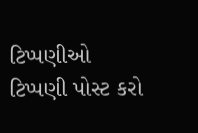ટિપ્પણીઓ
ટિપ્પણી પોસ્ટ કરો